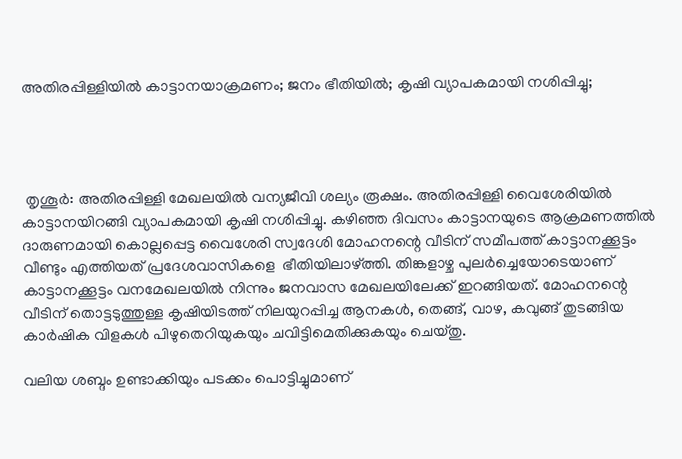അതിരപ്പിള്ളിയില്‍ കാട്ടാനയാക്രമണം; ജനം ഭീതിയില്‍; കൃഷി വ്യാപകമായി നശിപ്പിച്ചു;




 തൃശൂര്‍: അതിരപ്പിള്ളി മേഖലയില്‍ വന്യജീവി ശല്യം രൂക്ഷം. അതിരപ്പിള്ളി വൈശേരിയില്‍ കാട്ടാനയിറങ്ങി വ്യാപകമായി കൃഷി നശിപ്പിച്ചു. കഴിഞ്ഞ ദിവസം കാട്ടാനയുടെ ആക്രമണത്തില്‍ ദാരുണമായി കൊല്ലപ്പെട്ട വൈശേരി സ്വദേശി മോഹനന്റെ വീടിന് സമീപത്ത് കാട്ടാനക്കൂട്ടം വീണ്ടും എത്തിയത് പ്രദേശവാസികളെ  ഭീതിയിലാഴ്ത്തി. തിങ്കളാഴ്ച പുലര്‍ച്ചെയോടെയാണ് കാട്ടാനക്കൂട്ടം വനമേഖലയില്‍ നിന്നും ജനവാസ മേഖലയിലേക്ക് ഇറങ്ങിയത്. മോഹനന്റെ വീടിന് തൊട്ടടുത്തുള്ള കൃഷിയിടത്ത് നിലയുറപ്പിച്ച ആനകള്‍, തെങ്ങ്, വാഴ, കവുങ്ങ് തുടങ്ങിയ കാര്‍ഷിക വിളകള്‍ പിഴുതെറിയുകയും ചവിട്ടിമെതിക്കുകയും ചെയ്തു.

വലിയ ശബ്ദം ഉണ്ടാക്കിയും പടക്കം പൊട്ടിച്ചുമാണ്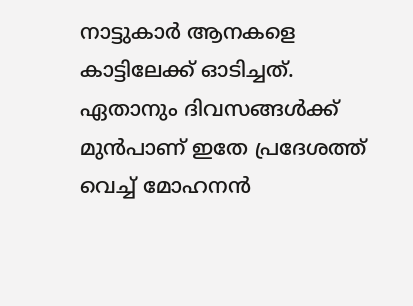നാട്ടുകാര്‍ ആനകളെ  കാട്ടിലേക്ക് ഓടിച്ചത്. ഏതാനും ദിവസങ്ങള്‍ക്ക് മുന്‍പാണ് ഇതേ പ്രദേശത്ത് വെച്ച് മോഹനന്‍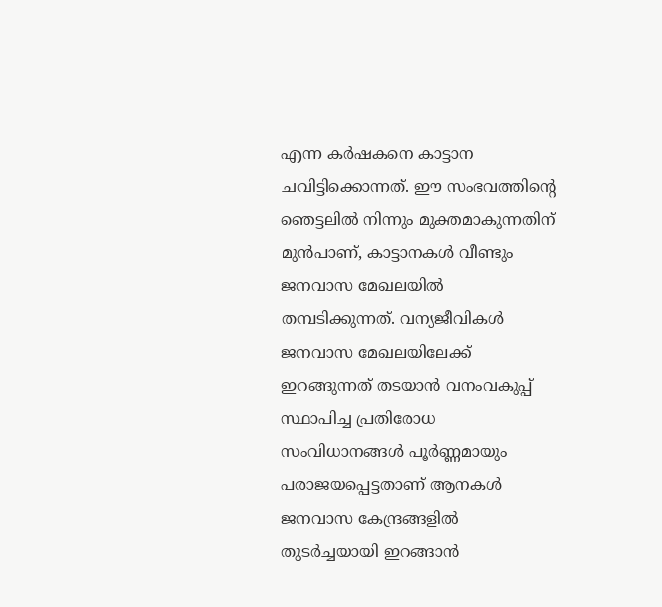എന്ന കര്‍ഷകനെ കാട്ടാന ചവിട്ടിക്കൊന്നത്. ഈ സംഭവത്തിന്റെ ഞെട്ടലില്‍ നിന്നും മുക്തമാകുന്നതിന് മുന്‍പാണ്, കാട്ടാനകള്‍ വീണ്ടും ജനവാസ മേഖലയില്‍ തമ്പടിക്കുന്നത്. വന്യജീവികള്‍ ജനവാസ മേഖലയിലേക്ക് ഇറങ്ങുന്നത് തടയാന്‍ വനംവകുപ്പ് സ്ഥാപിച്ച പ്രതിരോധ സംവിധാനങ്ങള്‍ പൂര്‍ണ്ണമായും പരാജയപ്പെട്ടതാണ് ആനകള്‍ ജനവാസ കേന്ദ്രങ്ങളില്‍ തുടര്‍ച്ചയായി ഇറങ്ങാന്‍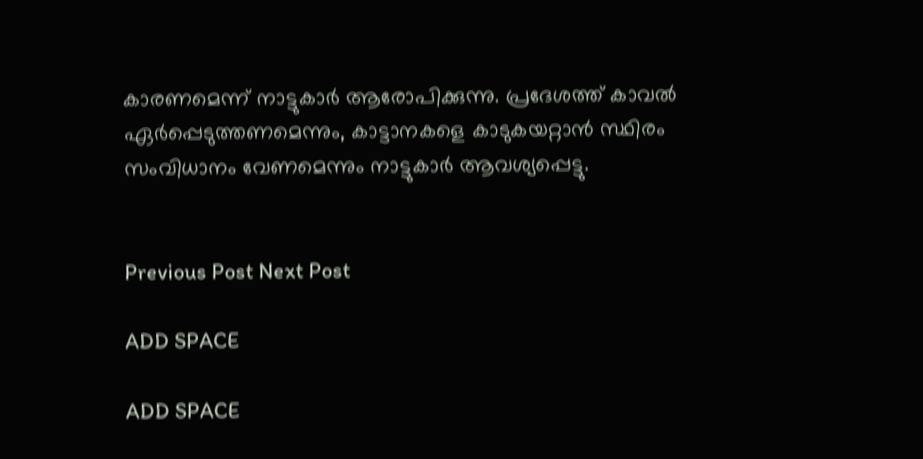കാരണമെന്ന് നാട്ടുകാര്‍ ആരോപിക്കുന്നു. പ്രദേശത്ത് കാവല്‍ ഏര്‍പ്പെടുത്തണമെന്നും, കാട്ടാനകളെ കാടുകയറ്റാന്‍ സ്ഥിരം സംവിധാനം വേണമെന്നും നാട്ടുകാര്‍ ആവശ്യപ്പെട്ടു.


Previous Post Next Post

ADD SPACE

ADD SPACE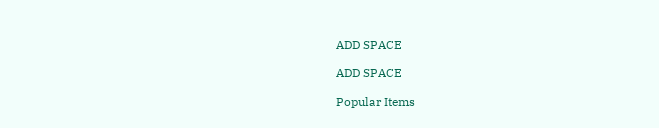ADD SPACE

ADD SPACE

Popular Items